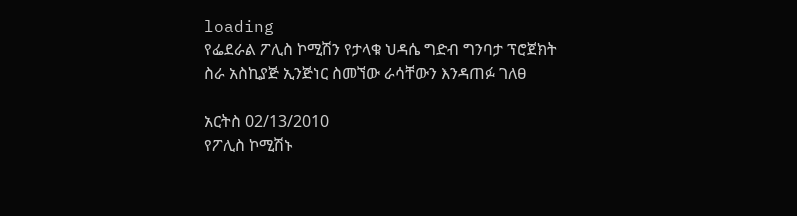loading
የፌደራል ፖሊስ ኮሚሽን የታላቁ ህዳሴ ግድብ ግንባታ ፕሮጀክት ስራ አስኪያጅ ኢንጅነር ስመኘው ራሳቸውን እንዳጠፉ ገለፀ

አርትስ 02/13/2010
የፖሊስ ኮሚሽኑ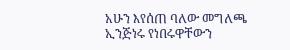አሁን እየሰጠ ባለው መግለጫ ኢንጅነሩ የነበሩዋቸውን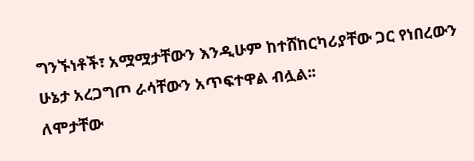ግንኙነቶች፣ አሟሟታቸውን እንዲሁም ከተሸከርካሪያቸው ጋር የነበረውን ሁኔታ አረጋግጦ ራሳቸውን አጥፍተዋል ብሏል፡፡
ለሞታቸው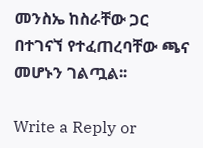መንስኤ ከስራቸው ጋር በተገናኘ የተፈጠረባቸው ጫና መሆኑን ገልጧል፡፡

Write a Reply or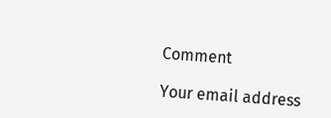Comment

Your email address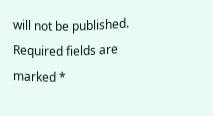will not be published. Required fields are marked *